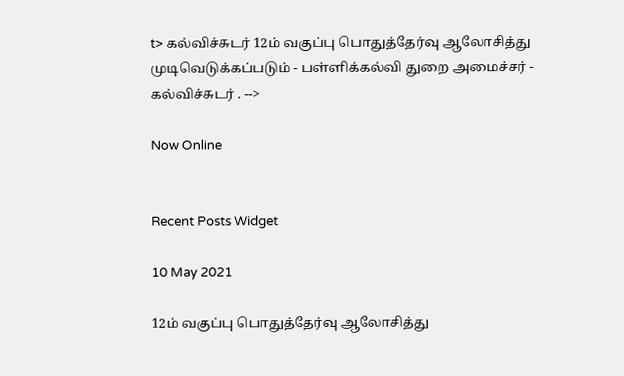t> கல்விச்சுடர் 12ம் வகுப்பு பொதுத்தேர்வு ஆலோசித்து முடிவெடுக்கப்படும் - பள்ளிக்கல்வி துறை அமைச்சர் - கல்விச்சுடர் . -->

Now Online


Recent Posts Widget

10 May 2021

12ம் வகுப்பு பொதுத்தேர்வு ஆலோசித்து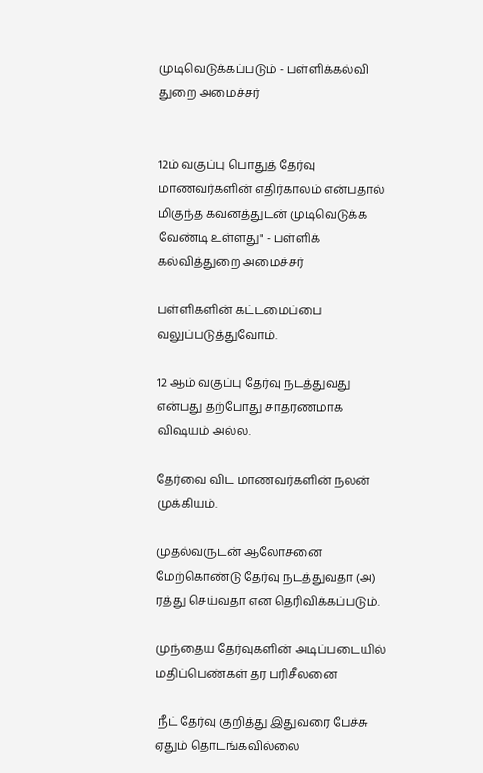முடிவெடுக்கப்படும் - பள்ளிக்கல்வி துறை அமைச்சர்


12ம் வகுப்பு பொதுத் தேர்வு மாணவர்களின் எதிர்காலம் என்பதால் மிகுந்த கவனத்துடன் முடிவெடுக்க வேண்டி உள்ளது" - பள்ளிக் கல்வித்துறை அமைச்சர்

பள்ளிகளின் கட்டமைப்பை வலுப்படுத்துவோம்.

12 ஆம் வகுப்பு தேர்வு நடத்துவது என்பது தற்போது சாதரணமாக விஷயம் அல்ல.

தேர்வை விட மாணவர்களின் நலன் முக்கியம்.

முதல்வருடன் ஆலோசனை மேற்கொண்டு தேர்வு நடத்துவதா (அ) ரத்து செய்வதா என தெரிவிக்கப்படும்.

முந்தைய தேர்வுகளின் அடிப்படையில் மதிப்பெண்கள் தர பரிசீலனை

 நீட் தேர்வு குறித்து இதுவரை பேச்சு ஏதும் தொடங்கவில்லை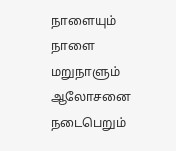நாளையும் நாளை மறுநாளும் ஆலோசனை நடைபெறும்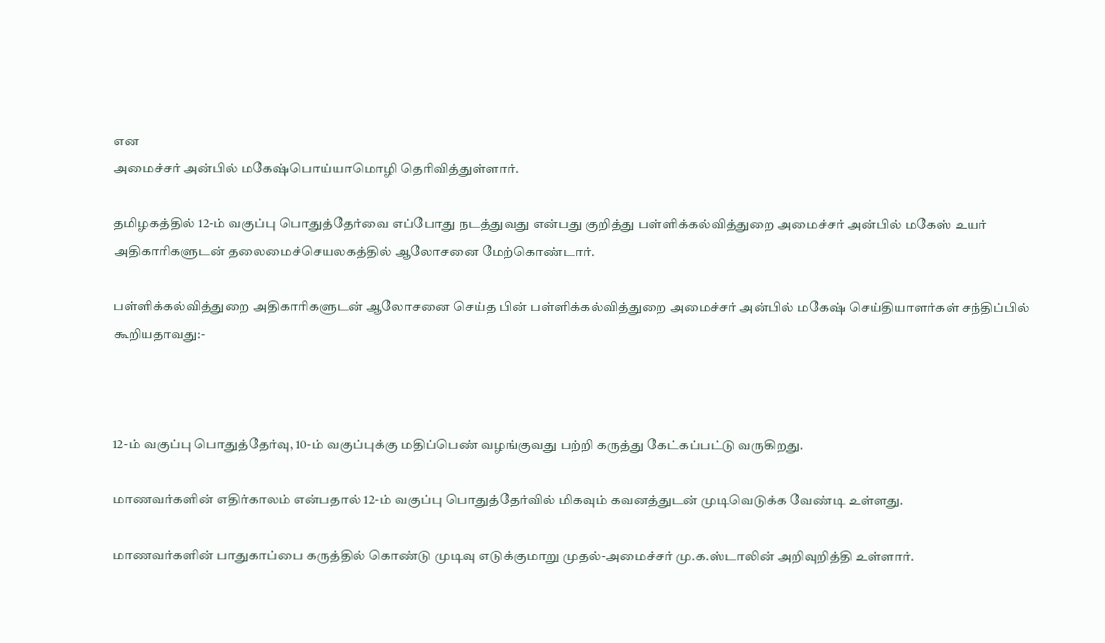என
அமைச்சர் அன்பில் மகேஷ்பொய்யாமொழி தெரிவித்துள்ளார்.

தமிழகத்தில் 12-ம் வகுப்பு பொதுத்தேர்வை எப்போது நடத்துவது என்பது குறித்து பள்ளிக்கல்வித்துறை அமைச்சர் அன்பில் மகேஸ் உயர் அதிகாரிகளுடன் தலைமைச்செயலகத்தில் ஆலோசனை மேற்கொண்டார்.

பள்ளிக்கல்வித்துறை அதிகாரிகளுடன் ஆலோசனை செய்த பின் பள்ளிக்கல்வித்துறை அமைச்சர் அன்பில் மகேஷ் செய்தியாளர்கள் சந்திப்பில் கூறியதாவது:-



12-ம் வகுப்பு பொதுத்தேர்வு, 10-ம் வகுப்புக்கு மதிப்பெண் வழங்குவது பற்றி கருத்து கேட்கப்பட்டு வருகிறது.

மாணவர்களின் எதிர்காலம் என்பதால் 12-ம் வகுப்பு பொதுத்தேர்வில் மிகவும் கவனத்துடன் முடிவெடுக்க வேண்டி உள்ளது.

மாணவர்களின் பாதுகாப்பை கருத்தில் கொண்டு முடிவு எடுக்குமாறு முதல்-அமைச்சர் மு.க.ஸ்டாலின் அறிவுறித்தி உள்ளார்.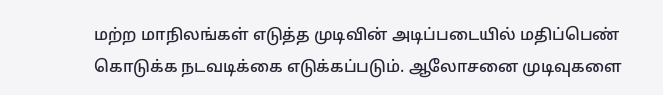மற்ற மாநிலங்கள் எடுத்த முடிவின் அடிப்படையில் மதிப்பெண் கொடுக்க நடவடிக்கை எடுக்கப்படும். ஆலோசனை முடிவுகளை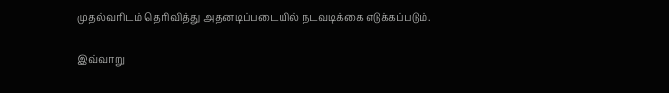முதல்வரிடம் தெரிவித்து அதனடிப்படையில் நடவடிக்கை எடுக்கப்படும்.

இவ்வாறு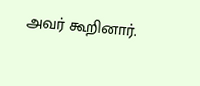அவர் கூறினார்.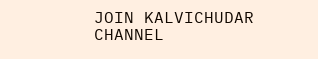JOIN KALVICHUDAR CHANNEL